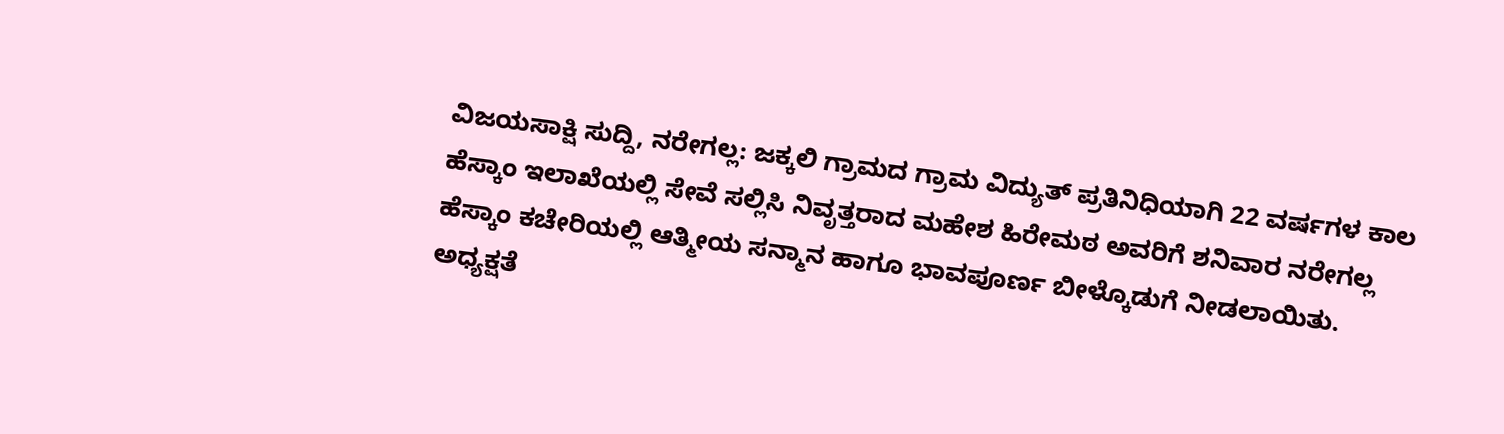ವಿಜಯಸಾಕ್ಷಿ ಸುದ್ದಿ, ನರೇಗಲ್ಲ: ಜಕ್ಕಲಿ ಗ್ರಾಮದ ಗ್ರಾಮ ವಿದ್ಯುತ್ ಪ್ರತಿನಿಧಿಯಾಗಿ 22 ವರ್ಷಗಳ ಕಾಲ ಹೆಸ್ಕಾಂ ಇಲಾಖೆಯಲ್ಲಿ ಸೇವೆ ಸಲ್ಲಿಸಿ ನಿವೃತ್ತರಾದ ಮಹೇಶ ಹಿರೇಮಠ ಅವರಿಗೆ ಶನಿವಾರ ನರೇಗಲ್ಲ ಹೆಸ್ಕಾಂ ಕಚೇರಿಯಲ್ಲಿ ಆತ್ಮೀಯ ಸನ್ಮಾನ ಹಾಗೂ ಭಾವಪೂರ್ಣ ಬೀಳ್ಕೊಡುಗೆ ನೀಡಲಾಯಿತು.
ಅಧ್ಯಕ್ಷತೆ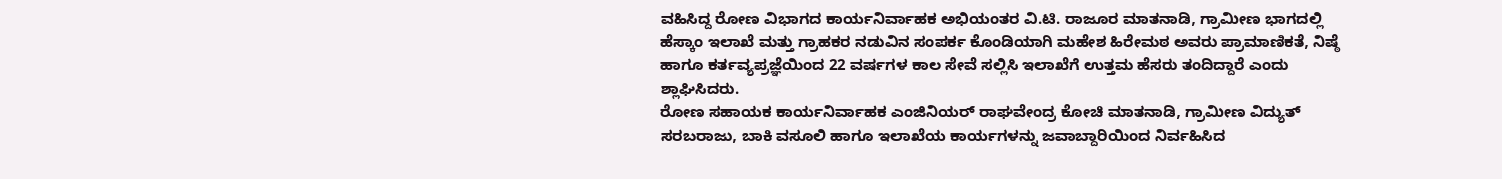ವಹಿಸಿದ್ದ ರೋಣ ವಿಭಾಗದ ಕಾರ್ಯನಿರ್ವಾಹಕ ಅಭಿಯಂತರ ವಿ.ಟಿ. ರಾಜೂರ ಮಾತನಾಡಿ, ಗ್ರಾಮೀಣ ಭಾಗದಲ್ಲಿ ಹೆಸ್ಕಾಂ ಇಲಾಖೆ ಮತ್ತು ಗ್ರಾಹಕರ ನಡುವಿನ ಸಂಪರ್ಕ ಕೊಂಡಿಯಾಗಿ ಮಹೇಶ ಹಿರೇಮಠ ಅವರು ಪ್ರಾಮಾಣಿಕತೆ, ನಿಷ್ಠೆ ಹಾಗೂ ಕರ್ತವ್ಯಪ್ರಜ್ಞೆಯಿಂದ 22 ವರ್ಷಗಳ ಕಾಲ ಸೇವೆ ಸಲ್ಲಿಸಿ ಇಲಾಖೆಗೆ ಉತ್ತಮ ಹೆಸರು ತಂದಿದ್ದಾರೆ ಎಂದು ಶ್ಲಾಘಿಸಿದರು.
ರೋಣ ಸಹಾಯಕ ಕಾರ್ಯನಿರ್ವಾಹಕ ಎಂಜಿನಿಯರ್ ರಾಘವೇಂದ್ರ ಕೋಚಿ ಮಾತನಾಡಿ, ಗ್ರಾಮೀಣ ವಿದ್ಯುತ್ ಸರಬರಾಜು, ಬಾಕಿ ವಸೂಲಿ ಹಾಗೂ ಇಲಾಖೆಯ ಕಾರ್ಯಗಳನ್ನು ಜವಾಬ್ದಾರಿಯಿಂದ ನಿರ್ವಹಿಸಿದ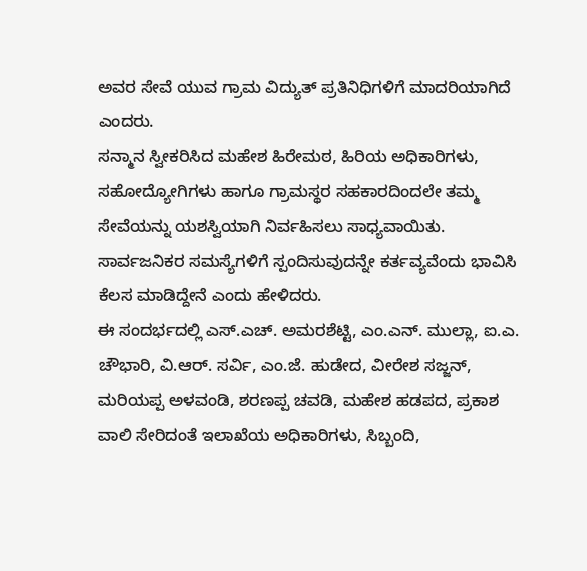ಅವರ ಸೇವೆ ಯುವ ಗ್ರಾಮ ವಿದ್ಯುತ್ ಪ್ರತಿನಿಧಿಗಳಿಗೆ ಮಾದರಿಯಾಗಿದೆ ಎಂದರು.
ಸನ್ಮಾನ ಸ್ವೀಕರಿಸಿದ ಮಹೇಶ ಹಿರೇಮಠ, ಹಿರಿಯ ಅಧಿಕಾರಿಗಳು, ಸಹೋದ್ಯೋಗಿಗಳು ಹಾಗೂ ಗ್ರಾಮಸ್ಥರ ಸಹಕಾರದಿಂದಲೇ ತಮ್ಮ ಸೇವೆಯನ್ನು ಯಶಸ್ವಿಯಾಗಿ ನಿರ್ವಹಿಸಲು ಸಾಧ್ಯವಾಯಿತು. ಸಾರ್ವಜನಿಕರ ಸಮಸ್ಯೆಗಳಿಗೆ ಸ್ಪಂದಿಸುವುದನ್ನೇ ಕರ್ತವ್ಯವೆಂದು ಭಾವಿಸಿ ಕೆಲಸ ಮಾಡಿದ್ದೇನೆ ಎಂದು ಹೇಳಿದರು.
ಈ ಸಂದರ್ಭದಲ್ಲಿ ಎಸ್.ಎಚ್. ಅಮರಶೆಟ್ಟಿ, ಎಂ.ಎನ್. ಮುಲ್ಲಾ, ಐ.ಎ. ಚೌಭಾರಿ, ವಿ.ಆರ್. ಸರ್ವಿ, ಎಂ.ಜೆ. ಹುಡೇದ, ವೀರೇಶ ಸಜ್ಜನ್, ಮರಿಯಪ್ಪ ಅಳವಂಡಿ, ಶರಣಪ್ಪ ಚವಡಿ, ಮಹೇಶ ಹಡಪದ, ಪ್ರಕಾಶ ವಾಲಿ ಸೇರಿದಂತೆ ಇಲಾಖೆಯ ಅಧಿಕಾರಿಗಳು, ಸಿಬ್ಬಂದಿ,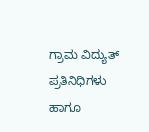ಗ್ರಾಮ ವಿದ್ಯುತ್ ಪ್ರತಿನಿಧಿಗಳು ಹಾಗೂ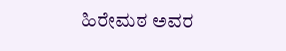ಹಿರೇಮಠ ಅವರ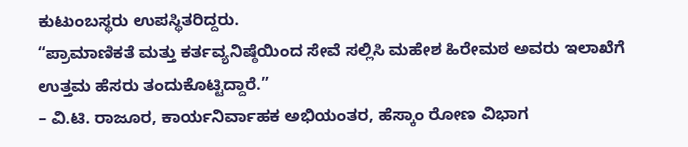ಕುಟುಂಬಸ್ಥರು ಉಪಸ್ಥಿತರಿದ್ದರು.
“ಪ್ರಾಮಾಣಿಕತೆ ಮತ್ತು ಕರ್ತವ್ಯನಿಷ್ಠೆಯಿಂದ ಸೇವೆ ಸಲ್ಲಿಸಿ ಮಹೇಶ ಹಿರೇಮಠ ಅವರು ಇಲಾಖೆಗೆ ಉತ್ತಮ ಹೆಸರು ತಂದುಕೊಟ್ಟಿದ್ದಾರೆ.”
– ವಿ.ಟಿ. ರಾಜೂರ, ಕಾರ್ಯನಿರ್ವಾಹಕ ಅಭಿಯಂತರ, ಹೆಸ್ಕಾಂ ರೋಣ ವಿಭಾಗ